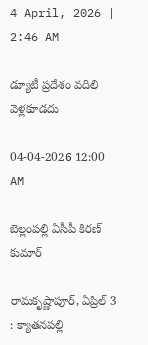4 April, 2026 | 2:46 AM

డ్యూటీ ప్రదేశం వదిలి వెళ్లకూడదు

04-04-2026 12:00 AM

బెల్లంపల్లి ఏసీపీ కిరణ్ కుమార్

రామకృష్ణాపూర్, ఏప్రిల్ 3 : క్యాతనపల్లి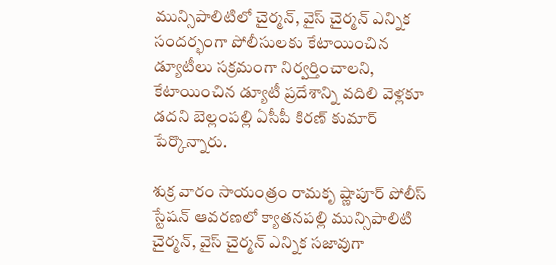మున్సిపాలిటిలో చైర్మన్, వైస్ చైర్మన్ ఎన్నిక సందర్భంగా పోలీసులకు కేటాయించిన డ్యూటీలు సక్రమంగా నిర్వర్తించాలని, కేటాయించిన డ్యూటీ ప్రదేశాన్ని వదిలి వెళ్లకూ డదని బెల్లంపల్లి ఏసీపీ కిరణ్ కుమార్ పేర్కొన్నారు.

శుక్ర వారం సాయంత్రం రామకృ ష్ణాపూర్ పోలీస్ స్టేషన్ ఆవరణలో క్యాతనపల్లి మున్సిపాలిటి చైర్మన్, వైస్ చైర్మన్ ఎన్నిక సజావుగా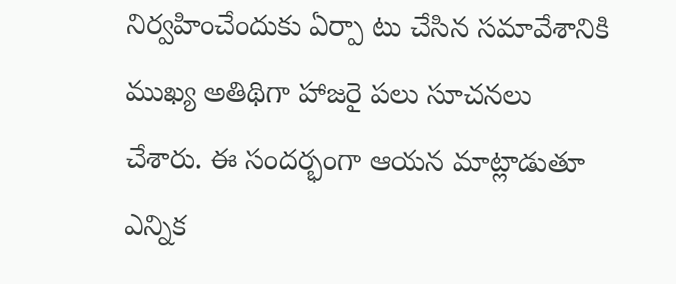నిర్వహించేందుకు ఏర్పా టు చేసిన సమావేశానికి ముఖ్య అతిథిగా హాజరై పలు సూచనలు చేశారు. ఈ సందర్భంగా ఆయన మాట్లాడుతూ ఎన్నిక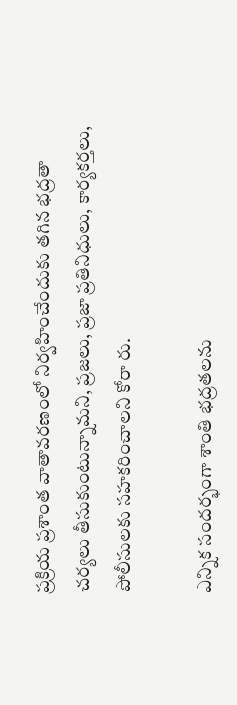ప్రక్రియ ప్రశాంత వాతావరణంలో నిర్వహించేందుకు తగిన భద్రతా చర్యలు తీసుకుంటున్నామని, ప్రజలు, ప్రజా ప్రతినిధులు, కార్యకర్తలు, పోలీసులకు సహకరించాలని కోరా రు.

ఎన్నిక సందర్భంగా శాంతి భద్రతలను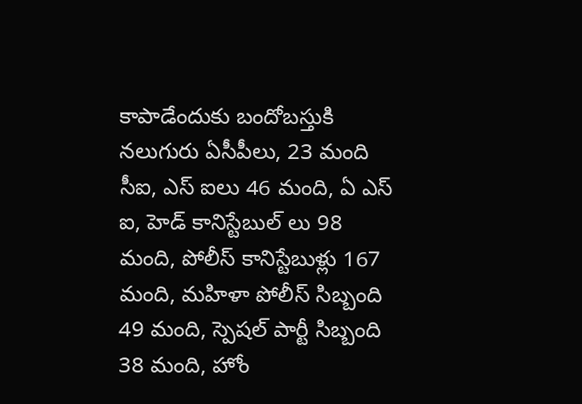కాపాడేందుకు బందోబస్తుకి నలుగురు ఏసీపీలు, 23 మంది సీఐ, ఎస్ ఐలు 46 మంది, ఏ ఎస్ ఐ, హెడ్ కానిస్టేబుల్ లు 98 మంది, పోలీస్ కానిస్టేబుళ్లు 167 మంది, మహిళా పోలీస్ సిబ్బంది 49 మంది, స్పెషల్ పార్టీ సిబ్బంది 38 మంది, హోం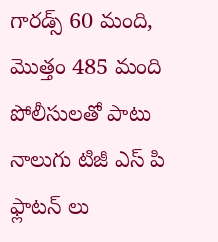గారడ్స్ 60 మంది, మొత్తం 485 మంది పోలీసులతో పాటు నాలుగు టిజీ ఎస్ పి ఫ్లాటన్ లు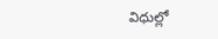విధుల్లో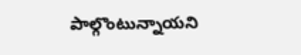పాల్గొంటున్నాయని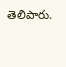తెలిపారు.